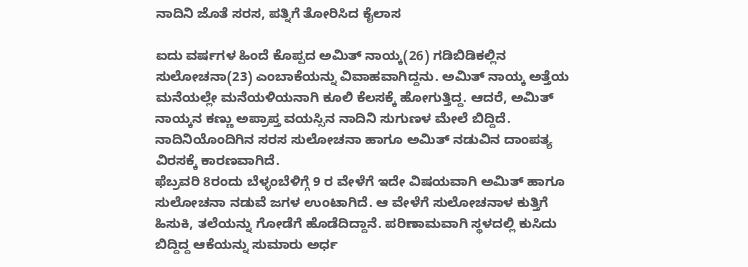ನಾದಿನಿ ಜೊತೆ ಸರಸ, ಪತ್ನಿಗೆ ತೋರಿಸಿದ ಕೈಲಾಸ

ಐದು ವರ್ಷಗಳ ಹಿಂದೆ ಕೊಪ್ಪದ ಅಮಿತ್ ನಾಯ್ಕ(26) ಗಡಿಬಿಡಿಕಲ್ಲಿನ ಸುಲೋಚನಾ(23) ಎಂಬಾಕೆಯನ್ನು ವಿವಾಹವಾಗಿದ್ದನು. ಅಮಿತ್ ನಾಯ್ಕ ಅತ್ತೆಯ ಮನೆಯಲ್ಲೇ ಮನೆಯಳಿಯನಾಗಿ ಕೂಲಿ ಕೆಲಸಕ್ಕೆ ಹೋಗುತ್ತಿದ್ದ. ಆದರೆ, ಅಮಿತ್ ನಾಯ್ಕನ ಕಣ್ಣು ಅಪ್ರಾಪ್ತ ವಯಸ್ಸಿನ ನಾದಿನಿ ಸುಗುಣಳ ಮೇಲೆ ಬಿದ್ದಿದೆ. ನಾದಿನಿಯೊಂದಿಗಿನ ಸರಸ ಸುಲೋಚನಾ ಹಾಗೂ ಅಮಿತ್ ನಡುವಿನ ದಾಂಪತ್ಯ ವಿರಸಕ್ಕೆ ಕಾರಣವಾಗಿದೆ.
ಫೆಬ್ರವರಿ 8ರಂದು ಬೆಳ್ಳಂಬೆಳಿಗ್ಗೆ 9 ರ ವೇಳೆಗೆ ಇದೇ ವಿಷಯವಾಗಿ ಅಮಿತ್ ಹಾಗೂ ಸುಲೋಚನಾ ನಡುವೆ ಜಗಳ ಉಂಟಾಗಿದೆ. ಆ ವೇಳೆಗೆ ಸುಲೋಚನಾಳ ಕುತ್ತಿಗೆ ಹಿಸುಕಿ, ತಲೆಯನ್ನು ಗೋಡೆಗೆ ಹೊಡೆದಿದ್ದಾನೆ. ಪರಿಣಾಮವಾಗಿ ಸ್ಥಳದಲ್ಲಿ ಕುಸಿದು ಬಿದ್ದಿದ್ದ ಆಕೆಯನ್ನು ಸುಮಾರು ಅರ್ಧ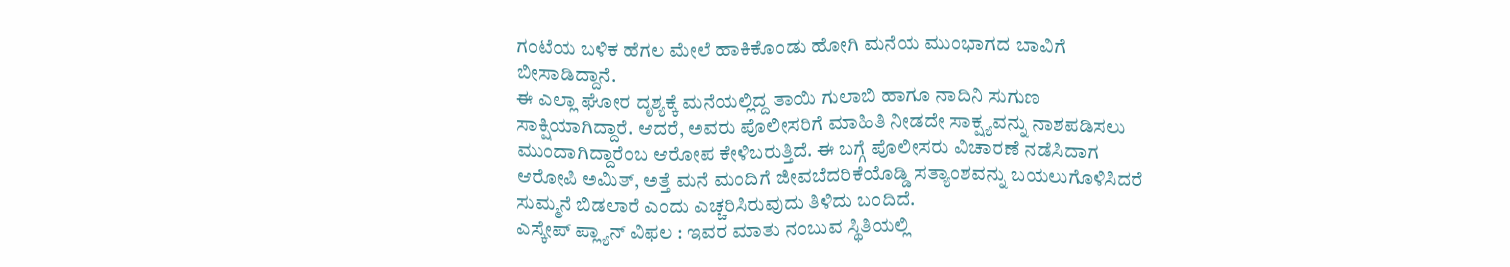ಗಂಟೆಯ ಬಳಿಕ ಹೆಗಲ ಮೇಲೆ ಹಾಕಿಕೊಂಡು ಹೋಗಿ ಮನೆಯ ಮುಂಭಾಗದ ಬಾವಿಗೆ ಬೀಸಾಡಿದ್ದಾನೆ.
ಈ ಎಲ್ಲಾ ಘೋರ ದೃಶ್ಯಕ್ಕೆ ಮನೆಯಲ್ಲಿದ್ದ ತಾಯಿ ಗುಲಾಬಿ ಹಾಗೂ ನಾದಿನಿ ಸುಗುಣ ಸಾಕ್ಷಿಯಾಗಿದ್ದಾರೆ. ಆದರೆ, ಅವರು ಪೊಲೀಸರಿಗೆ ಮಾಹಿತಿ ನೀಡದೇ ಸಾಕ್ಷ್ಯವನ್ನು ನಾಶಪಡಿಸಲು ಮುಂದಾಗಿದ್ದಾರೆಂಬ ಆರೋಪ ಕೇಳಿಬರುತ್ತಿದೆ. ಈ ಬಗ್ಗೆ ಪೊಲೀಸರು ವಿಚಾರಣೆ ನಡೆಸಿದಾಗ ಆರೋಪಿ ಅಮಿತ್, ಅತ್ತೆ ಮನೆ ಮಂದಿಗೆ ಜೀವಬೆದರಿಕೆಯೊಡ್ಡಿ ಸತ್ಯಾಂಶವನ್ನು ಬಯಲುಗೊಳಿಸಿದರೆ ಸುಮ್ಮನೆ ಬಿಡಲಾರೆ ಎಂದು ಎಚ್ಚರಿಸಿರುವುದು ತಿಳಿದು ಬಂದಿದೆ.
ಎಸ್ಕೇಪ್ ಪ್ಲ್ಯಾನ್ ವಿಫಲ : ಇವರ ಮಾತು ನಂಬುವ ಸ್ಥಿತಿಯಲ್ಲಿ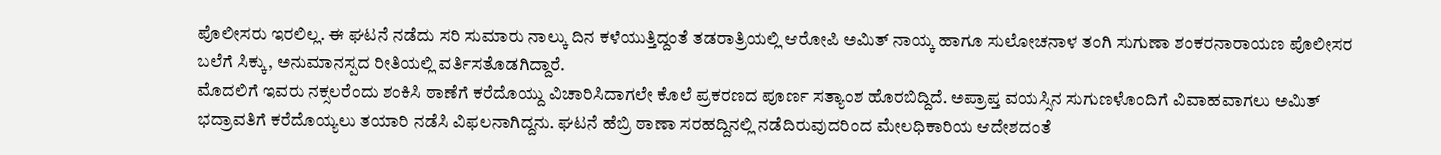ಪೊಲೀಸರು ಇರಲಿಲ್ಲ. ಈ ಘಟನೆ ನಡೆದು ಸರಿ ಸುಮಾರು ನಾಲ್ಕು ದಿನ ಕಳೆಯುತ್ತಿದ್ದಂತೆ ತಡರಾತ್ರಿಯಲ್ಲಿ ಆರೋಪಿ ಅಮಿತ್ ನಾಯ್ಕ ಹಾಗೂ ಸುಲೋಚನಾಳ ತಂಗಿ ಸುಗುಣಾ ಶಂಕರನಾರಾಯಣ ಪೊಲೀಸರ ಬಲೆಗೆ ಸಿಕ್ಕು, ಅನುಮಾನಸ್ಪದ ರೀತಿಯಲ್ಲಿ ವರ್ತಿಸತೊಡಗಿದ್ದಾರೆ.
ಮೊದಲಿಗೆ ಇವರು ನಕ್ಸಲರೆಂದು ಶಂಕಿಸಿ ಠಾಣೆಗೆ ಕರೆದೊಯ್ದು ವಿಚಾರಿಸಿದಾಗಲೇ ಕೊಲೆ ಪ್ರಕರಣದ ಪೂರ್ಣ ಸತ್ಯಾಂಶ ಹೊರಬಿದ್ದಿದೆ. ಅಪ್ರಾಪ್ತ ವಯಸ್ಸಿನ ಸುಗುಣಳೊಂದಿಗೆ ವಿವಾಹವಾಗಲು ಅಮಿತ್ ಭದ್ರಾವತಿಗೆ ಕರೆದೊಯ್ಯಲು ತಯಾರಿ ನಡೆಸಿ ವಿಫಲನಾಗಿದ್ದನು. ಘಟನೆ ಹೆಬ್ರಿ ಠಾಣಾ ಸರಹದ್ದಿನಲ್ಲಿ ನಡೆದಿರುವುದರಿಂದ ಮೇಲಧಿಕಾರಿಯ ಆದೇಶದಂತೆ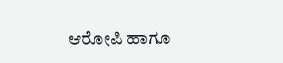ಆರೋಪಿ ಹಾಗೂ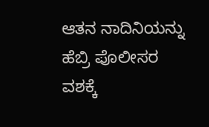ಆತನ ನಾದಿನಿಯನ್ನು ಹೆಬ್ರಿ ಪೊಲೀಸರ ವಶಕ್ಕೆ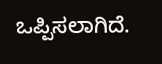ಒಪ್ಪಿಸಲಾಗಿದೆ.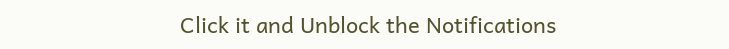Click it and Unblock the Notifications